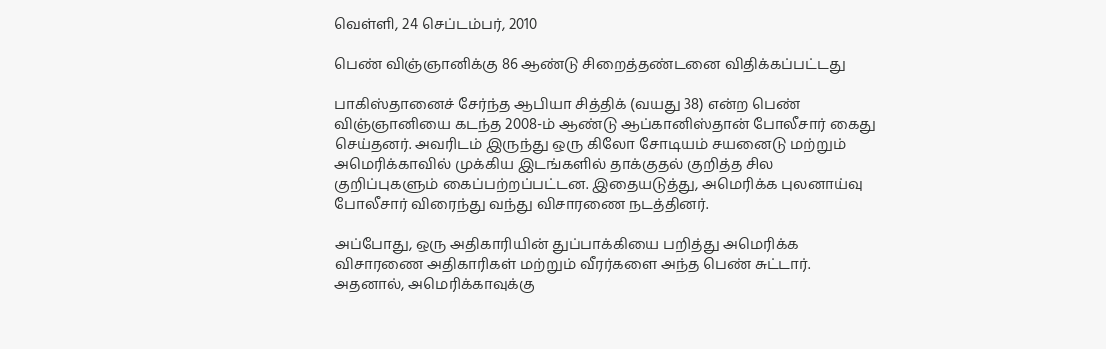வெள்ளி, 24 செப்டம்பர், 2010

பெண் விஞ்ஞானிக்கு 86 ஆண்டு சிறைத்தண்டனை விதிக்கப்பட்டது

பாகிஸ்தானைச் சேர்ந்த ஆபியா சித்திக் (வயது 38) என்ற பெண் விஞ்ஞானியை கடந்த 2008-ம் ஆண்டு ஆப்கானிஸ்தான் போலீசார் கைது செய்தனர். அவரிடம் இருந்து ஒரு கிலோ சோடியம் சயனைடு மற்றும் அமெரிக்காவில் முக்கிய இடங்களில் தாக்குதல் குறித்த சில குறிப்புகளும் கைப்பற்றப்பட்டன. இதையடுத்து, அமெரிக்க புலனாய்வு போலீசார் விரைந்து வந்து விசாரணை நடத்தினர்.

அப்போது, ஒரு அதிகாரியின் துப்பாக்கியை பறித்து அமெரிக்க விசாரணை அதிகாரிகள் மற்றும் வீரர்களை அந்த பெண் சுட்டார். அதனால், அமெரிக்காவுக்கு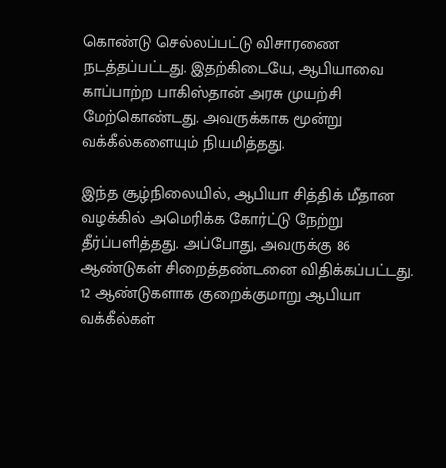கொண்டு செல்லப்பட்டு விசாரணை நடத்தப்பட்டது. இதற்கிடையே, ஆபியாவை காப்பாற்ற பாகிஸ்தான் அரசு முயற்சி மேற்கொண்டது. அவருக்காக மூன்று வக்கீல்களையும் நியமித்தது.

இந்த சூழ்நிலையில், ஆபியா சித்திக் மீதான வழக்கில் அமெரிக்க கோர்ட்டு நேற்று தீர்ப்பளித்தது. அப்போது, அவருக்கு 86 ஆண்டுகள் சிறைத்தண்டனை விதிக்கப்பட்டது. 12 ஆண்டுகளாக குறைக்குமாறு ஆபியா வக்கீல்கள்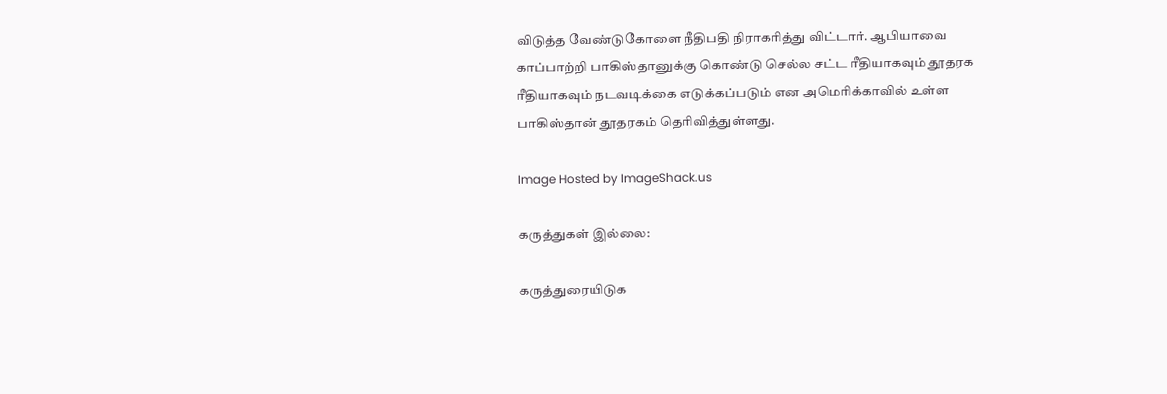விடுத்த வேண்டுகோளை நீதிபதி நிராகரித்து விட்டார். ஆபியாவை காப்பாற்றி பாகிஸ்தானுக்கு கொண்டு செல்ல சட்ட ரீதியாகவும் தூதரக ரீதியாகவும் நடவடிக்கை எடுக்கப்படும் என அமெரிக்காவில் உள்ள பாகிஸ்தான் தூதரகம் தெரிவித்துள்ளது.

Image Hosted by ImageShack.us

கருத்துகள் இல்லை:

கருத்துரையிடுக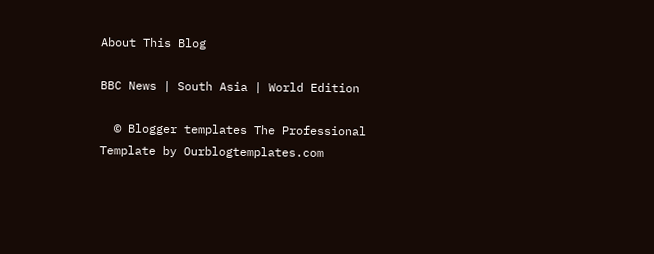About This Blog

BBC News | South Asia | World Edition

  © Blogger templates The Professional Template by Ourblogtemplates.com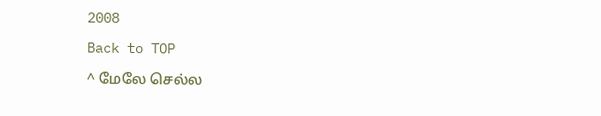2008

Back to TOP

^ மேலே செல்ல